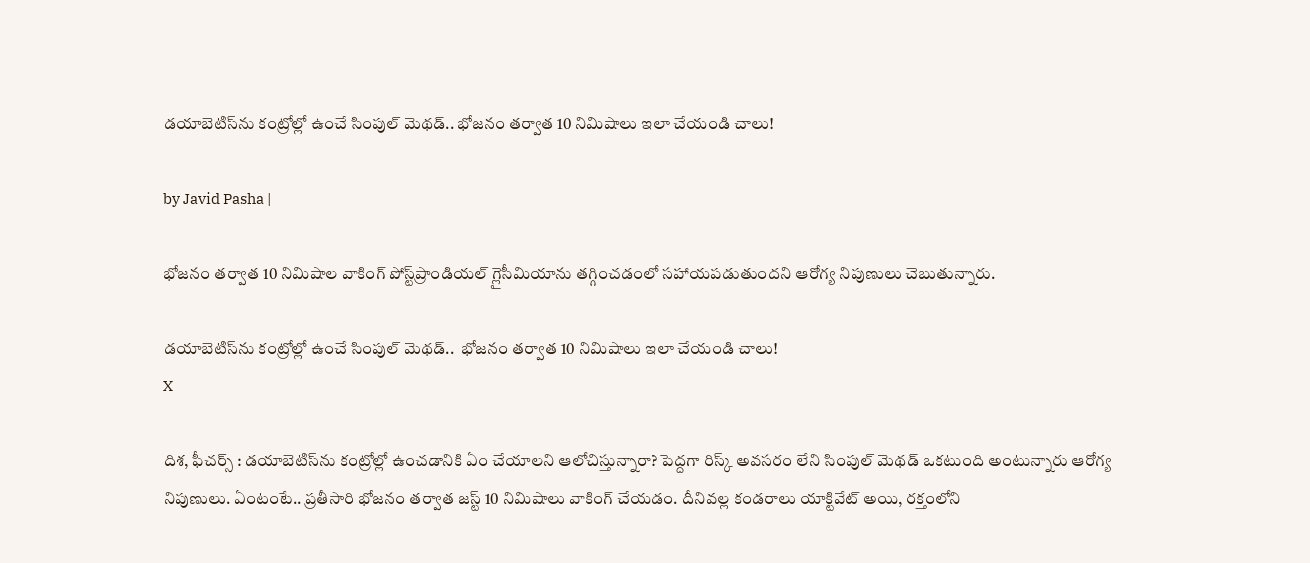డయాబెటిస్‌ను కంట్రోల్లో ఉంచే సింపుల్ మెథడ్.. భోజనం తర్వాత 10 నిమిషాలు ఇలా చేయండి చాలు!

by Javid Pasha |

భోజనం తర్వాత 10 నిమిషాల వాకింగ్ పోస్ట్‌ప్రాండియల్ గ్లైసీమియాను తగ్గించడంలో సహాయపడుతుందని ఆరోగ్య నిపుణులు చెబుతున్నారు.

డయాబెటిస్‌ను కంట్రోల్లో ఉంచే సింపుల్ మెథడ్..  భోజనం తర్వాత 10 నిమిషాలు ఇలా చేయండి చాలు!
X

దిశ, ఫీచర్స్ : డయాబెటిస్‌ను కంట్రోల్లో ఉంచడానికి ఏం చేయాలని ఆలోచిస్తున్నారా? పెద్దగా రిస్క్ అవసరం లేని సింపుల్ మెథడ్ ఒకటుంది అంటున్నారు ఆరోగ్య నిపుణులు. ఏంటంటే.. ప్రతీసారి భోజనం తర్వాత జస్ట్ 10 నిమిషాలు వాకింగ్ చేయడం. దీనివల్ల కండరాలు యాక్టివేట్ అయి, రక్తంలోని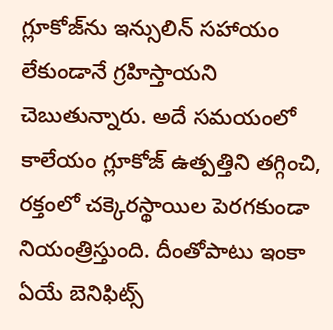గ్లూకోజ్‌ను ఇన్సులిన్ సహాయం లేకుండానే గ్రహిస్తాయని చెబుతున్నారు. అదే సమయంలో కాలేయం గ్లూకోజ్ ఉత్పత్తిని తగ్గించి, రక్తంలో చక్కెరస్థాయిల పెరగకుండా నియంత్రిస్తుంది. దీంతోపాటు ఇంకా ఏయే బెనిఫిట్స్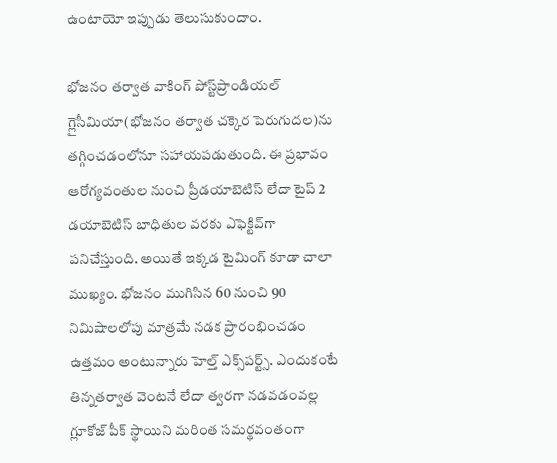ఉంటాయో ఇప్పుడు తెలుసుకుందాం.

భోజనం తర్వాత వాకింగ్ పోస్ట్‌ప్రాండియల్ గ్లైసీమియా(భోజనం తర్వాత చక్కెర పెరుగుదల)ను తగ్గించడంలోనూ సహాయపడుతుంది. ఈ ప్రభావం ఆరోగ్యవంతుల నుంచి ప్రీడయాబెటిస్ లేదా టైప్ 2 డయాబెటిస్ బాధితుల వరకు ఎఫెక్టివ్‌గా పనిచేస్తుంది. అయితే ఇక్కడ టైమింగ్ కూడా చాలా ముఖ్యం. భోజనం ముగిసిన 60 నుంచి 90 నిమిషాలలోపు మాత్రమే నడక ప్రారంభించడం ఉత్తమం అంటున్నారు హెల్త్‌ ఎక్స్‌పర్ట్స్. ఎందుకంటే తిన్నతర్వాత వెంటనే లేదా త్వరగా నడవడంవల్ల గ్లూకోజ్ పీక్ స్థాయిని మరింత సమర్థవంతంగా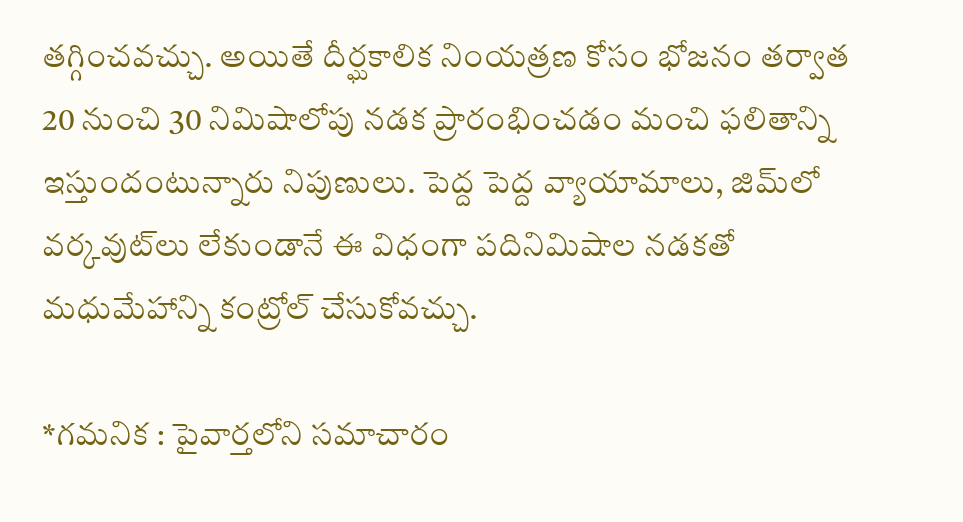తగ్గించవచ్చు. అయితే దీర్ఘకాలిక నింయత్రణ కోసం భోజనం తర్వాత 20 నుంచి 30 నిమిషాలోపు నడక ప్రారంభించడం మంచి ఫలితాన్ని ఇస్తుందంటున్నారు నిపుణులు. పెద్ద పెద్ద వ్యాయామాలు, జిమ్‌లో వర్కవుట్‌లు లేకుండానే ఈ విధంగా పదినిమిషాల నడకతో మధుమేహాన్ని కంట్రోల్ చేసుకోవచ్చు.

*గమనిక : పైవార్తలోని సమాచారం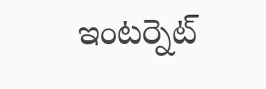ఇంటర్నెట్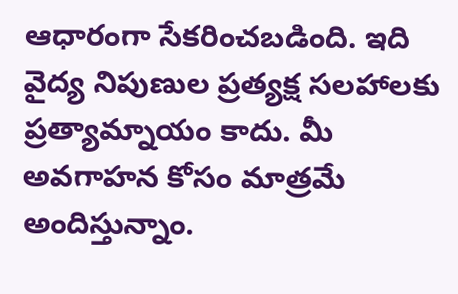ఆధారంగా సేకరించబడింది. ఇది వైద్య నిపుణుల ప్రత్యక్ష సలహాలకు ప్రత్యామ్నాయం కాదు. మీ అవగాహన కోసం మాత్రమే అందిస్తున్నాం.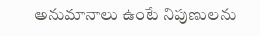అనుమానాలు ఉంటే నిపుణులను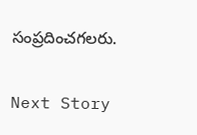సంప్రదించగలరు.

Next Story